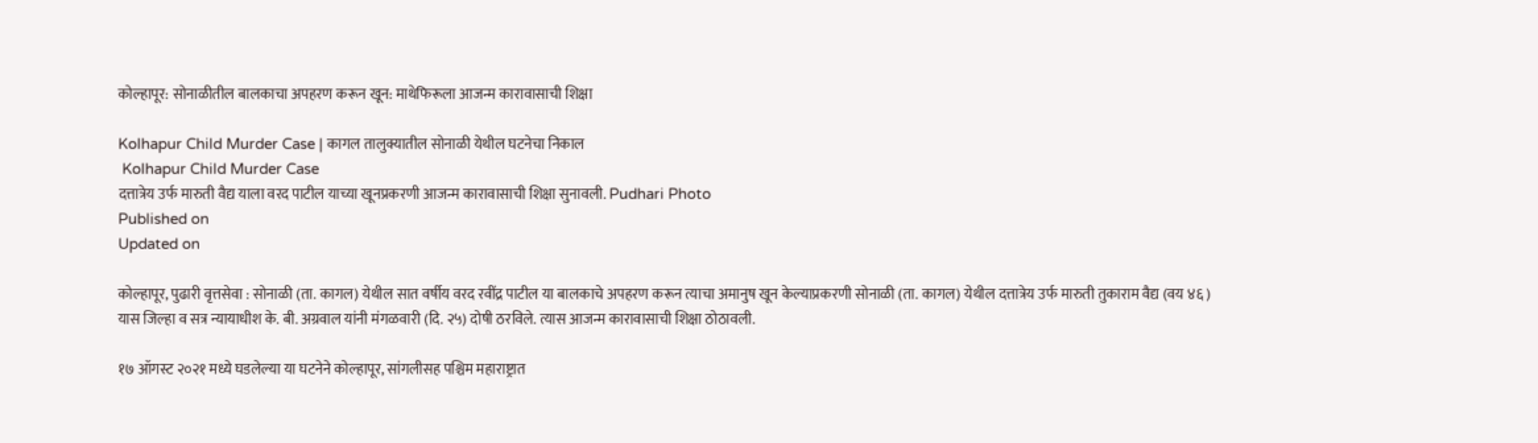कोल्हापूर: सोनाळीतील बालकाचा अपहरण करून खून: माथेफिरूला आजन्म कारावासाची शिक्षा

Kolhapur Child Murder Case | कागल तालुक्यातील सोनाळी येथील घटनेचा निकाल
 Kolhapur Child Murder Case
दत्तात्रेय उर्फ मारुती वैद्य याला वरद पाटील याच्या खूनप्रकरणी आजन्म कारावासाची शिक्षा सुनावली. Pudhari Photo
Published on
Updated on

कोल्हापूर, पुढारी वृत्तसेवा : सोनाळी (ता. कागल) येथील सात वर्षीय वरद रवींद्र पाटील या बालकाचे अपहरण करून त्याचा अमानुष खून केल्याप्रकरणी सोनाळी (ता. कागल) येथील दत्तात्रेय उर्फ मारुती तुकाराम वैद्य (वय ४६ ) यास जिल्हा व सत्र न्यायाधीश के. बी. अग्रवाल यांनी मंगळवारी (दि. २५) दोषी ठरविले. त्यास आजन्म कारावासाची शिक्षा ठोठावली.

१७ ऑगस्ट २०२१ मध्ये घडलेल्या या घटनेने कोल्हापूर, सांगलीसह पश्चिम महाराष्ट्रात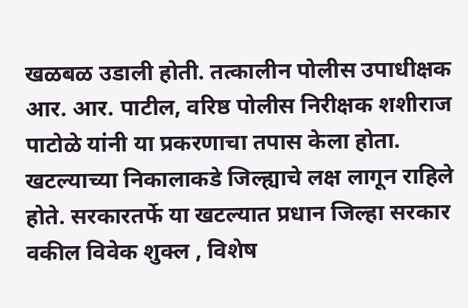खळबळ उडाली होती. तत्कालीन पोलीस उपाधीक्षक आर. आर. पाटील, वरिष्ठ पोलीस निरीक्षक शशीराज पाटोळे यांनी या प्रकरणाचा तपास केला होता. खटल्याच्या निकालाकडे जिल्ह्याचे लक्ष लागून राहिले होते. सरकारतर्फे या खटल्यात प्रधान जिल्हा सरकार वकील विवेक शुक्ल , विशेष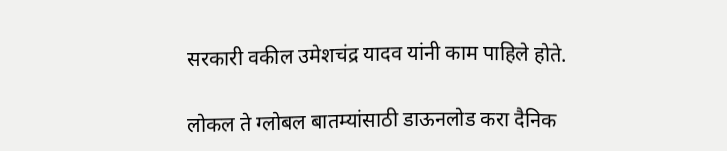सरकारी वकील उमेशचंद्र यादव यांनी काम पाहिले होते.

लोकल ते ग्लोबल बातम्यांसाठी डाऊनलोड करा दैनिक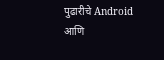पुढारीचे Android आणि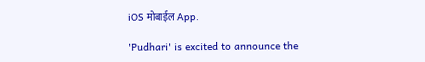iOS मोबाईल App.

'Pudhari' is excited to announce the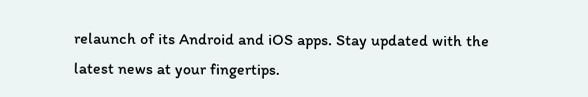relaunch of its Android and iOS apps. Stay updated with the latest news at your fingertips.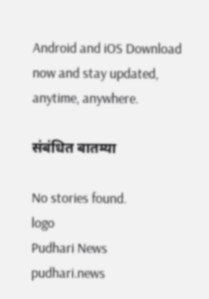Android and iOS Download now and stay updated, anytime, anywhere.

संबंधित बातम्या

No stories found.
logo
Pudhari News
pudhari.news